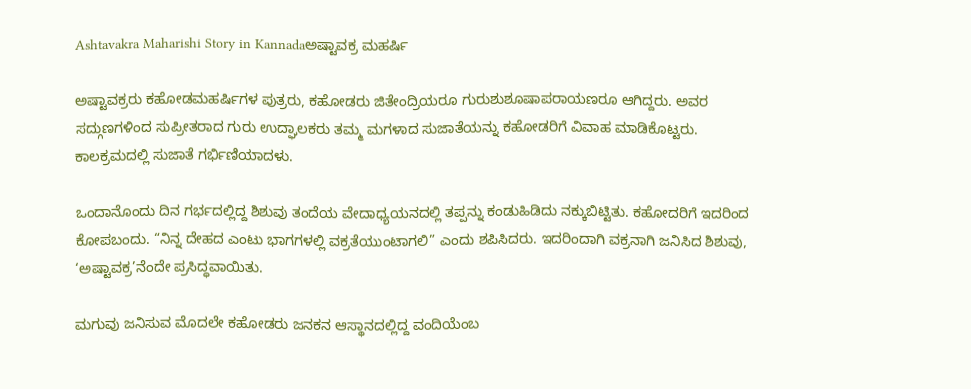Ashtavakra Maharishi Story in Kannadaಅಷ್ಟಾವಕ್ರ ಮಹರ್ಷಿ

ಅಷ್ಟಾವಕ್ರರು ಕಹೋಡಮಹರ್ಷಿಗಳ ಪುತ್ರರು, ಕಹೋಡರು ಜಿತೇಂದ್ರಿಯರೂ ಗುರುಶುಶೂಷಾಪರಾಯಣರೂ ಆಗಿದ್ದರು. ಅವರ ಸದ್ಗುಣಗಳಿಂದ ಸುಪ್ರೀತರಾದ ಗುರು ಉದ್ಘಾಲಕರು ತಮ್ಮ ಮಗಳಾದ ಸುಜಾತೆಯನ್ನು ಕಹೋಡರಿಗೆ ವಿವಾಹ ಮಾಡಿಕೊಟ್ಟರು. ಕಾಲಕ್ರಮದಲ್ಲಿ ಸುಜಾತೆ ಗರ್ಭಿಣಿಯಾದಳು.

ಒಂದಾನೊಂದು ದಿನ ಗರ್ಭದಲ್ಲಿದ್ದ ಶಿಶುವು ತಂದೆಯ ವೇದಾಧ್ಯಯನದಲ್ಲಿ ತಪ್ಪನ್ನು ಕಂಡುಹಿಡಿದು ನಕ್ಕುಬಿಟ್ಟಿತು. ಕಹೋದರಿಗೆ ಇದರಿಂದ ಕೋಪಬಂದು. “ನಿನ್ನ ದೇಹದ ಎಂಟು ಭಾಗಗಳಲ್ಲಿ ವಕ್ರತೆಯುಂಟಾಗಲಿ” ಎಂದು ಶಪಿಸಿದರು. ಇದರಿಂದಾಗಿ ವಕ್ರನಾಗಿ ಜನಿಸಿದ ಶಿಶುವು, ‘ಅಷ್ಟಾವಕ್ರ’ನೆಂದೇ ಪ್ರಸಿದ್ಧವಾಯಿತು.

ಮಗುವು ಜನಿಸುವ ಮೊದಲೇ ಕಹೋಡರು ಜನಕನ ಆಸ್ಥಾನದಲ್ಲಿದ್ದ ವಂದಿಯೆಂಬ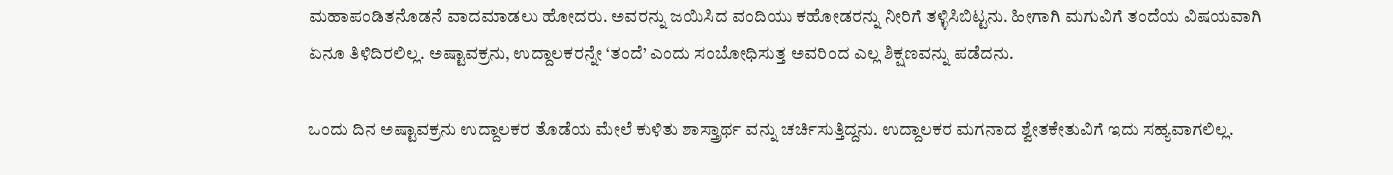ಮಹಾಪಂಡಿತನೊಡನೆ ವಾದಮಾಡಲು ಹೋದರು. ಅವರನ್ನು ಜಯಿಸಿದ ವಂದಿಯು ಕಹೋಡರನ್ನು ನೀರಿಗೆ ತಳ್ಳಿಸಿಬಿಟ್ಟನು. ಹೀಗಾಗಿ ಮಗುವಿಗೆ ತಂದೆಯ ವಿಷಯವಾಗಿ ಏನೂ ತಿಳಿದಿರಲಿಲ್ಲ. ಅಷ್ಟಾವಕ್ರನು, ಉದ್ದಾಲಕರನ್ನೇ ‘ತಂದೆ’ ಎಂದು ಸಂಬೋಧಿಸುತ್ತ ಅವರಿಂದ ಎಲ್ಲ ಶಿಕ್ಷಣವನ್ನು ಪಡೆದನು.

ಒಂದು ದಿನ ಅಷ್ಟಾವಕ್ರನು ಉದ್ದಾಲಕರ ತೊಡೆಯ ಮೇಲೆ ಕುಳಿತು ಶಾಸ್ತ್ರಾರ್ಥ ವನ್ನು ಚರ್ಚಿಸುತ್ತಿದ್ದನು. ಉದ್ದಾಲಕರ ಮಗನಾದ ಶ್ವೇತಕೇತುವಿಗೆ ಇದು ಸಹ್ಯವಾಗಲಿಲ್ಲ.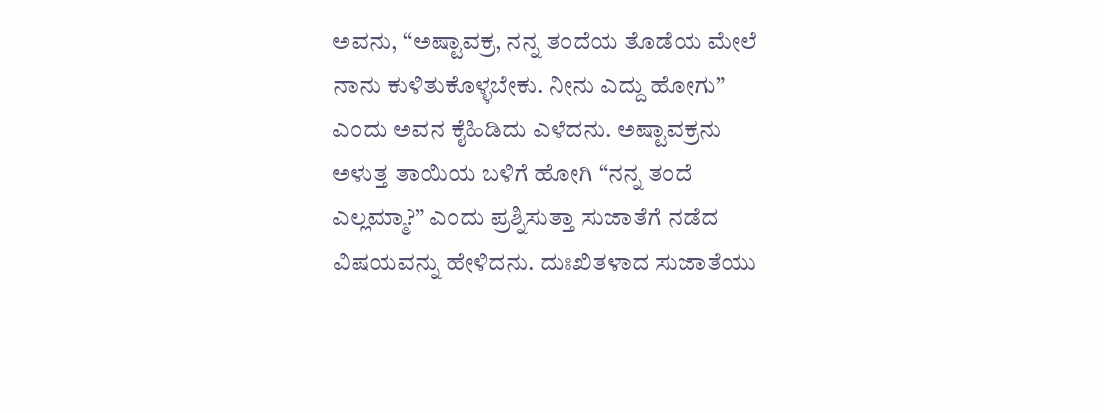ಅವನು, “ಅಷ್ಟಾವಕ್ರ, ನನ್ನ ತಂದೆಯ ತೊಡೆಯ ಮೇಲೆ ನಾನು ಕುಳಿತುಕೊಳ್ಳಬೇಕು. ನೀನು ಎದ್ದು ಹೋಗು” ಎಂದು ಅವನ ಕೈಹಿಡಿದು ಎಳೆದನು. ಅಷ್ಟಾವಕ್ರನು ಅಳುತ್ತ ತಾಯಿಯ ಬಳಿಗೆ ಹೋಗಿ “ನನ್ನ ತಂದೆ ಎಲ್ಲಮ್ಮಾ?” ಎಂದು ಪ್ರಶ್ನಿಸುತ್ತಾ ಸುಜಾತೆಗೆ ನಡೆದ ವಿಷಯವನ್ನು ಹೇಳಿದನು. ದುಃಖಿತಳಾದ ಸುಜಾತೆಯು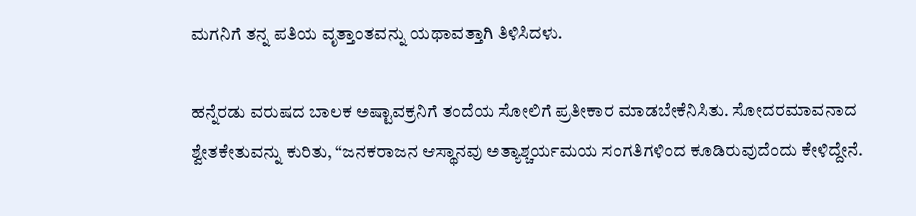ಮಗನಿಗೆ ತನ್ನ ಪತಿಯ ವೃತ್ತಾಂತವನ್ನು ಯಥಾವತ್ತಾಗಿ ತಿಳಿಸಿದಳು.

ಹನ್ನೆರಡು ವರುಷದ ಬಾಲಕ ಅಷ್ಟಾವಕ್ರನಿಗೆ ತಂದೆಯ ಸೋಲಿಗೆ ಪ್ರತೀಕಾರ ಮಾಡಬೇಕೆನಿಸಿತು. ಸೋದರಮಾವನಾದ ಶ್ವೇತಕೇತುವನ್ನು ಕುರಿತು, “ಜನಕರಾಜನ ಆಸ್ಥಾನವು ಅತ್ಯಾಶ್ಚರ್ಯಮಯ ಸಂಗತಿಗಳಿಂದ ಕೂಡಿರುವುದೆಂದು ಕೇಳಿದ್ದೇನೆ.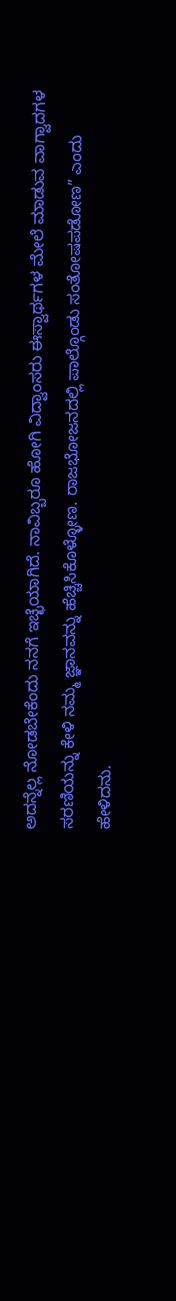ಅದನ್ನೆಲ್ಲ ನೋಡಬೇಕೆಂದು ನನಗೆ ಇಚ್ಛೆಯಾಗಿದೆ. ನಾವಿಬ್ಬರೂ ಹೋಗಿ ವಿದ್ವಾಂಸರು ಈಸ್ವಾರ್ಥಗಳ ಮೇಲೆ ಮಾಡುವ ವಾಗ್ವಾದಗಳ ಸರಣಿಯನ್ನು ಕೇಳಿ ನಮ್ಮ ಜ್ಞಾನವನ್ನು ಹೆಚ್ಚಿಸಿಕೊಳ್ಳೋಣ. ರಾಜಭೋಜನದಲ್ಲಿ ಪಾಲ್ಗೊಂಡು ಸಂತೋಷಪಡೋಣ” ಎಂದು ಹೇಳಿದನು.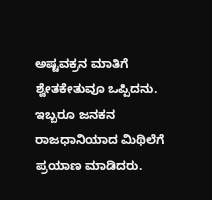ಅಷ್ಟವಕ್ರನ ಮಾತಿಗೆ ಶ್ವೇತಕೇತುವೂ ಒಪ್ಪಿದನು. ಇಬ್ಬರೂ ಜನಕನ ರಾಜಧಾನಿಯಾದ ಮಿಥಿಲೆಗೆ ಪ್ರಯಾಣ ಮಾಡಿದರು.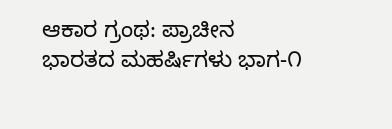ಆಕಾರ ಗ್ರಂಥ: ಪ್ರಾಚೀನ ಭಾರತದ ಮಹರ್ಷಿಗಳು ಭಾಗ-೧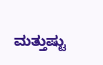ಮತ್ತುಷ್ಟು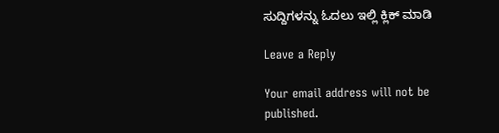ಸುದ್ದಿಗಳನ್ನು ಓದಲು ಇಲ್ಲಿ ಕ್ಲಿಕ್‌ ಮಾಡಿ

Leave a Reply

Your email address will not be published.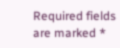Required fields are marked *